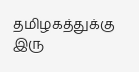தமிழகத்துக்கு இரு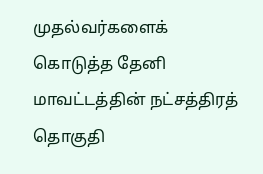முதல்வர்களைக் கொடுத்த தேனி மாவட்டத்தின் நட்சத்திரத் தொகுதி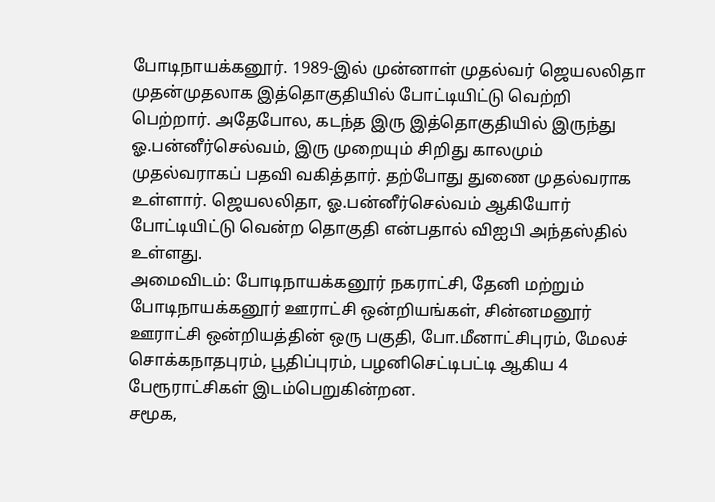போடிநாயக்கனூர். 1989-இல் முன்னாள் முதல்வர் ஜெயலலிதா முதன்முதலாக இத்தொகுதியில் போட்டியிட்டு வெற்றி பெற்றார். அதேபோல, கடந்த இரு இத்தொகுதியில் இருந்து ஓ.பன்னீர்செல்வம், இரு முறையும் சிறிது காலமும் முதல்வராகப் பதவி வகித்தார். தற்போது துணை முதல்வராக உள்ளார். ஜெயலலிதா, ஓ.பன்னீர்செல்வம் ஆகியோர் போட்டியிட்டு வென்ற தொகுதி என்பதால் விஐபி அந்தஸ்தில் உள்ளது.
அமைவிடம்: போடிநாயக்கனூர் நகராட்சி, தேனி மற்றும் போடிநாயக்கனூர் ஊராட்சி ஒன்றியங்கள், சின்னமனூர் ஊராட்சி ஒன்றியத்தின் ஒரு பகுதி, போ.மீனாட்சிபுரம், மேலச் சொக்கநாதபுரம், பூதிப்புரம், பழனிசெட்டிபட்டி ஆகிய 4 பேரூராட்சிகள் இடம்பெறுகின்றன.
சமூக,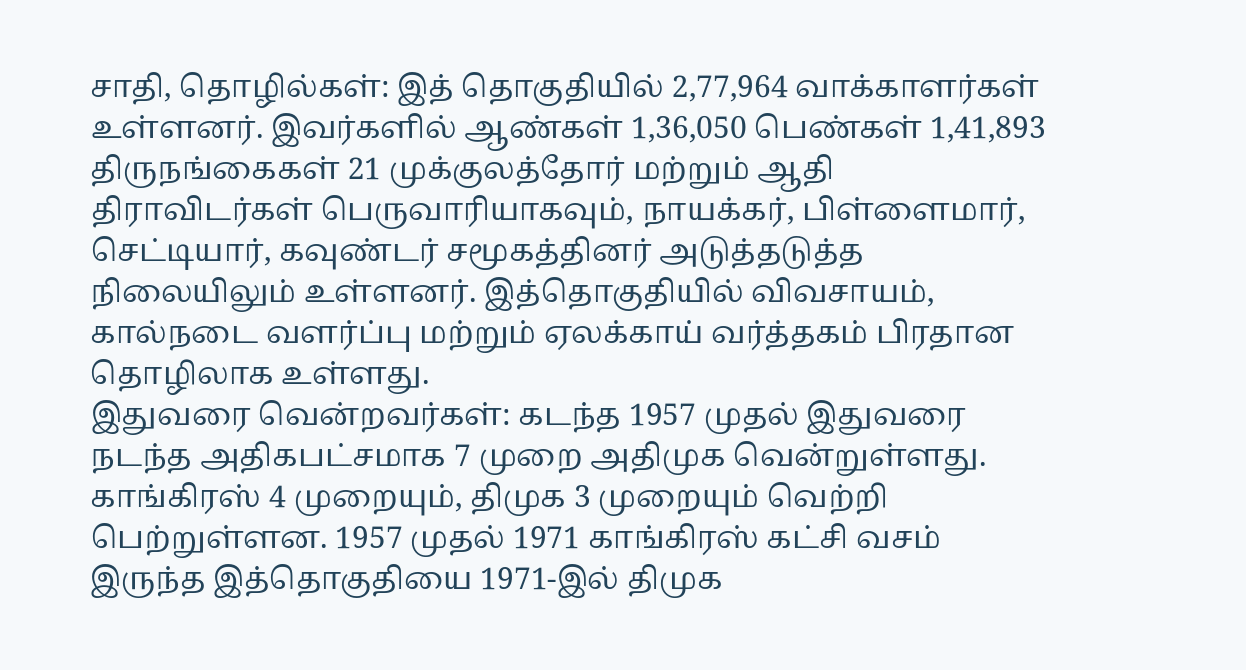சாதி, தொழில்கள்: இத் தொகுதியில் 2,77,964 வாக்காளர்கள் உள்ளனர். இவர்களில் ஆண்கள் 1,36,050 பெண்கள் 1,41,893 திருநங்கைகள் 21 முக்குலத்தோர் மற்றும் ஆதி திராவிடர்கள் பெருவாரியாகவும், நாயக்கர், பிள்ளைமார், செட்டியார், கவுண்டர் சமூகத்தினர் அடுத்தடுத்த நிலையிலும் உள்ளனர். இத்தொகுதியில் விவசாயம், கால்நடை வளர்ப்பு மற்றும் ஏலக்காய் வர்த்தகம் பிரதான தொழிலாக உள்ளது.
இதுவரை வென்றவர்கள்: கடந்த 1957 முதல் இதுவரை நடந்த அதிகபட்சமாக 7 முறை அதிமுக வென்றுள்ளது. காங்கிரஸ் 4 முறையும், திமுக 3 முறையும் வெற்றி பெற்றுள்ளன. 1957 முதல் 1971 காங்கிரஸ் கட்சி வசம் இருந்த இத்தொகுதியை 1971-இல் திமுக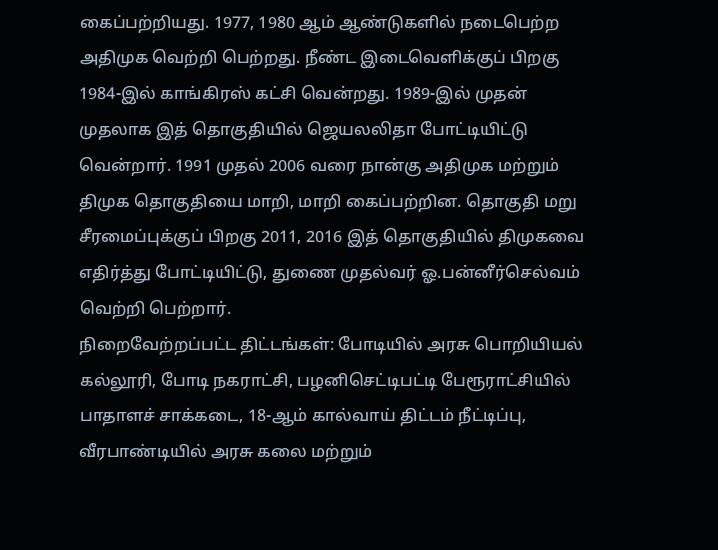கைப்பற்றியது. 1977, 1980 ஆம் ஆண்டுகளில் நடைபெற்ற அதிமுக வெற்றி பெற்றது. நீண்ட இடைவெளிக்குப் பிறகு 1984-இல் காங்கிரஸ் கட்சி வென்றது. 1989-இல் முதன் முதலாக இத் தொகுதியில் ஜெயலலிதா போட்டியிட்டு வென்றார். 1991 முதல் 2006 வரை நான்கு அதிமுக மற்றும் திமுக தொகுதியை மாறி, மாறி கைப்பற்றின. தொகுதி மறு சீரமைப்புக்குப் பிறகு 2011, 2016 இத் தொகுதியில் திமுகவை எதிர்த்து போட்டியிட்டு, துணை முதல்வர் ஓ.பன்னீர்செல்வம் வெற்றி பெற்றார்.
நிறைவேற்றப்பட்ட திட்டங்கள்: போடியில் அரசு பொறியியல் கல்லூரி, போடி நகராட்சி, பழனிசெட்டிபட்டி பேரூராட்சியில் பாதாளச் சாக்கடை, 18-ஆம் கால்வாய் திட்டம் நீட்டிப்பு, வீரபாண்டியில் அரசு கலை மற்றும்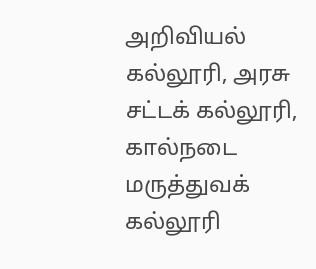அறிவியல் கல்லூரி, அரசு சட்டக் கல்லூரி, கால்நடை மருத்துவக் கல்லூரி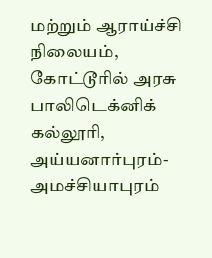மற்றும் ஆராய்ச்சி நிலையம், கோட்டூரில் அரசு பாலிடெக்னிக் கல்லூரி, அய்யனார்புரம்-அமச்சியாபுரம்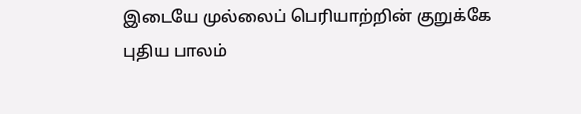இடையே முல்லைப் பெரியாற்றின் குறுக்கே புதிய பாலம்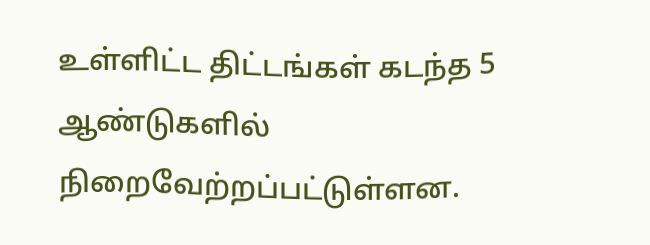உள்ளிட்ட திட்டங்கள் கடந்த 5 ஆண்டுகளில் நிறைவேற்றப்பட்டுள்ளன.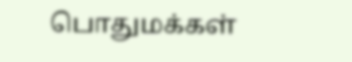பொதுமக்கள்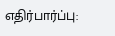எதிர்பார்ப்பு: